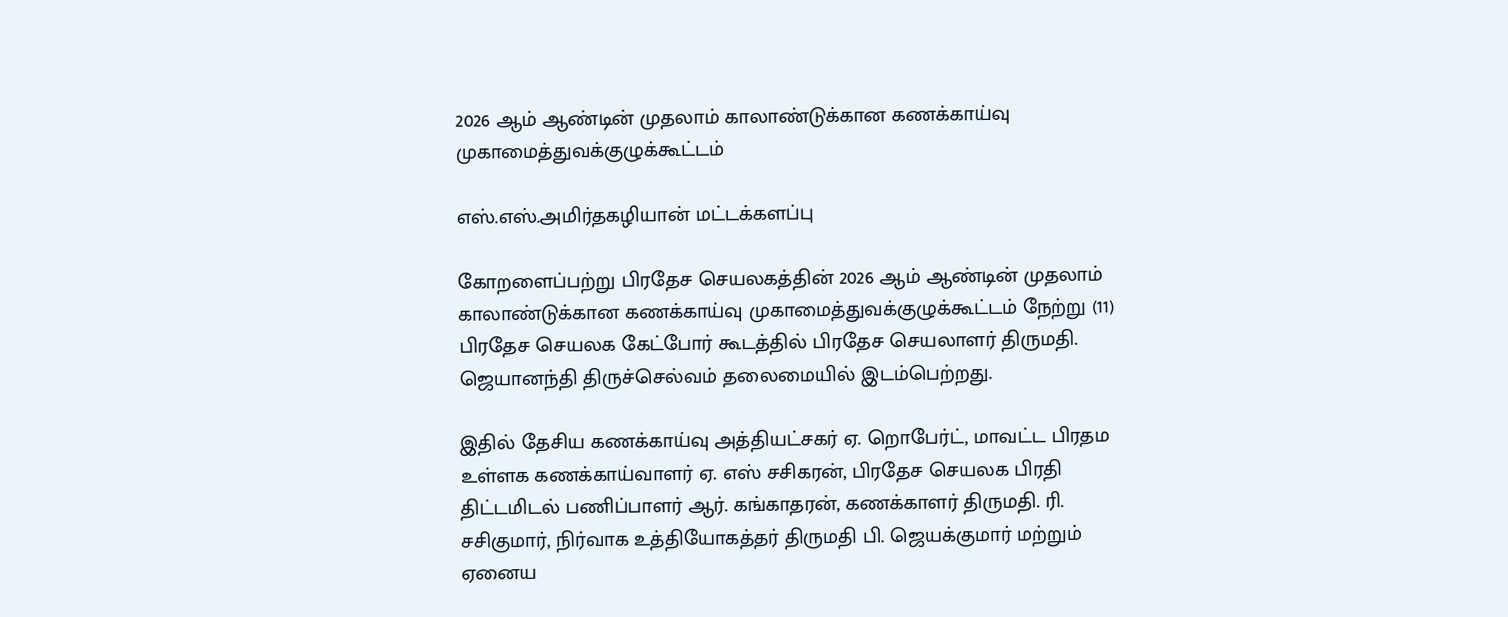2026 ஆம் ஆண்டின் முதலாம் காலாண்டுக்கான கணக்காய்வு முகாமைத்துவக்குழுக்கூட்டம்

எஸ்.எஸ்.அமிர்தகழியான் மட்டக்களப்பு

கோறளைப்பற்று பிரதேச செயலகத்தின் 2026 ஆம் ஆண்டின் முதலாம் காலாண்டுக்கான கணக்காய்வு முகாமைத்துவக்குழுக்கூட்டம் நேற்று (11) பிரதேச செயலக கேட்போர் கூடத்தில் பிரதேச செயலாளர் திருமதி. ஜெயானந்தி திருச்செல்வம் தலைமையில் இடம்பெற்றது.

இதில் தேசிய கணக்காய்வு அத்தியட்சகர் ஏ. றொபேர்ட், மாவட்ட பிரதம உள்ளக கணக்காய்வாளர் ஏ. எஸ் சசிகரன், பிரதேச செயலக பிரதி திட்டமிடல் பணிப்பாளர் ஆர். கங்காதரன், கணக்காளர் திருமதி. ரி. சசிகுமார், நிர்வாக உத்தியோகத்தர் திருமதி பி. ஜெயக்குமார் மற்றும் ஏனைய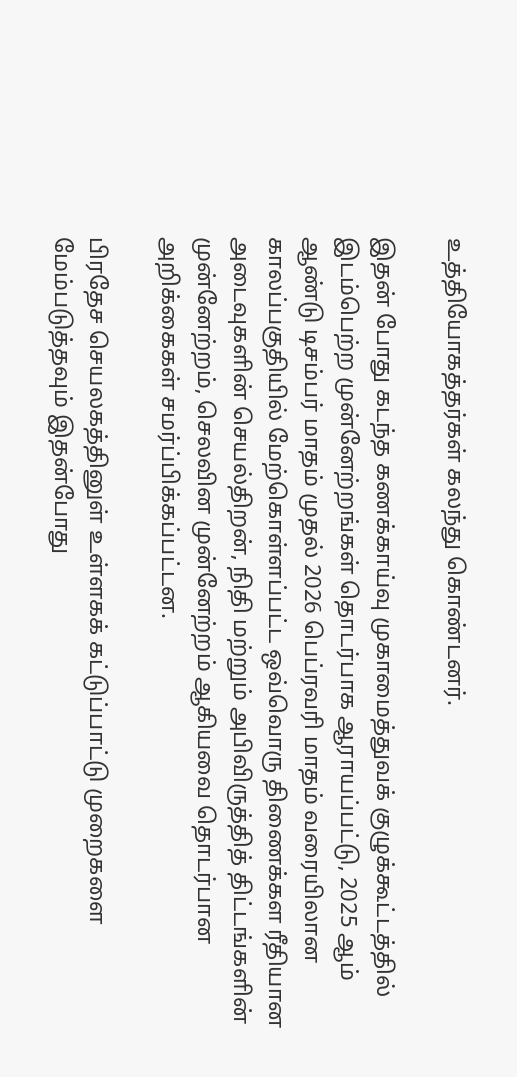உத்தியோகத்தர்கள் கலந்து கொண்டனர்.

இதன் போது கடந்த கணக்காய்வு முகாமைத்துவக் குழுக்கூட்டத்தில் இடம்பெற்ற முன்னேற்றங்கள் தொடர்பாக ஆராயப்பட்டு, 2025 ஆம் ஆண்டு டிசம்பர் மாதம் முதல் 2026 பெப்ரவரி மாதம் வரையிலான காலப்பகுதியில் மேற்கொள்ளப்பட்ட ஒவ்வொரு திணைக்கள ரீதியான அடைவுகளின் செயல்திறன், நிதி மற்றும் அபிவிருத்தித் திட்டங்களின் முன்னேற்றம், செலவின முன்னேற்றம் ஆகியவை தொடர்பான அறிக்கைகள் சமர்ப்பிக்கப்பட்டன.

பிரதேச செயலகத்தினுள் உள்ளகக் கட்டுப்பாட்டு முறைகளை மேம்படுத்தவும் இதன்போது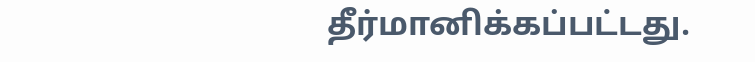தீர்மானிக்கப்பட்டது.